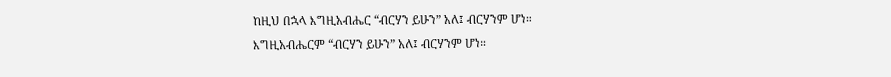ከዚህ በኋላ እግዚአብሔር “ብርሃን ይሁን” አለ፤ ብርሃንም ሆነ።
እግዚአብሔርም “ብርሃን ይሁን” አለ፤ ብርሃንም ሆነ።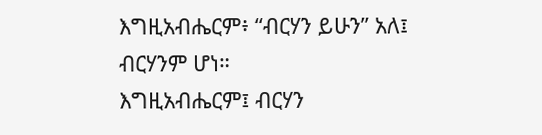እግዚአብሔርም፥ “ብርሃን ይሁን” አለ፤ ብርሃንም ሆነ።
እግዚአብሔርም፤ ብርሃን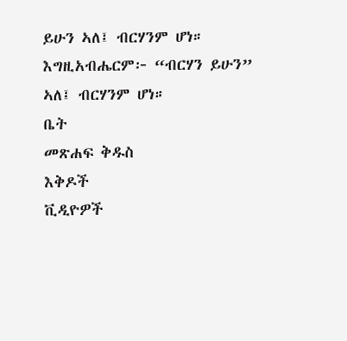ይሁን ኣለ፤ ብርሃንም ሆነ።
እግዚአብሔርም፦ “ብርሃን ይሁን” ኣለ፤ ብርሃንም ሆነ።
ቤት
መጽሐፍ ቅዱስ
እቅዶች
ቪዲዮዎች